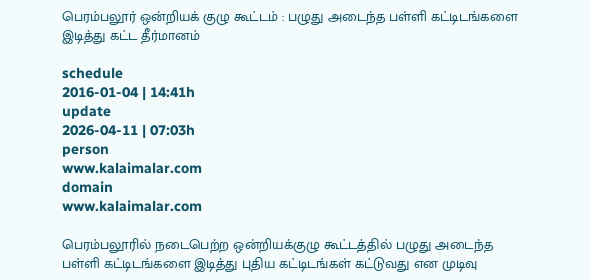பெரம்பலூர் ஒன்றியக் குழு கூட்டம் : பழுது அடைந்த பள்ளி கட்டிடங்களை இடித்து கட்ட தீர்மானம்

schedule
2016-01-04 | 14:41h
update
2026-04-11 | 07:03h
person
www.kalaimalar.com
domain
www.kalaimalar.com

பெரம்பலூரில் நடைபெற்ற ஒன்றியக்குழு கூட்டத்தில் பழுது அடைந்த பள்ளி கட்டிடங்களை இடித்து புதிய கட்டிடங்கள் கட்டுவது என முடிவு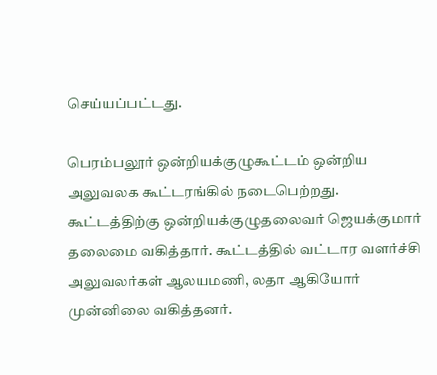செய்யப்பட்டது.

பெரம்பலூர் ஒன்றியக்குழுகூட்டம் ஒன்றிய அலுவலக கூட்டரங்கில் நடைபெற்றது. கூட்டத்திற்கு ஒன்றியக்குழுதலைவர் ஜெயக்குமார் தலைமை வகித்தார். கூட்டத்தில் வட்டார வளர்ச்சி அலுவலர்கள் ஆலயமணி, லதா ஆகியோர் முன்னிலை வகித்தனர்.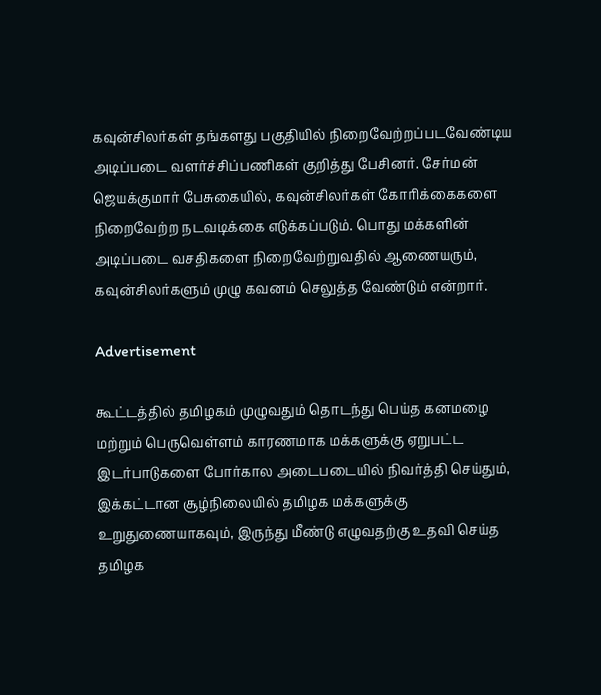கவுன்சிலர்கள் தங்களது பகுதியில் நிறைவேற்றப்படவேண்டிய அடிப்படை வளர்ச்சிப்பணிகள் குறித்து பேசினர். சேர்மன் ஜெயக்குமார் பேசுகையில், கவுன்சிலர்கள் கோரிக்கைகளை நிறைவேற்ற நடவடிக்கை எடுக்கப்படும். பொது மக்களின் அடிப்படை வசதிகளை நிறைவேற்றுவதில் ஆணையரும், கவுன்சிலர்களும் முழு கவனம் செலுத்த வேண்டும் என்றார்.

Advertisement

கூட்டத்தில் தமிழகம் முழுவதும் தொடந்து பெய்த கனமழை மற்றும் பெருவெள்ளம் காரணமாக மக்களுக்கு ஏறுபட்ட இடர்பாடுகளை போர்கால அடைபடையில் நிவர்த்தி செய்தும், இக்கட்டான சூழ்நிலையில் தமிழக மக்களுக்கு உறுதுணையாகவும், இருந்து மீண்டு எழுவதற்கு உதவி செய்த தமிழக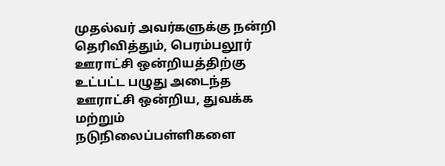முதல்வர் அவர்களுக்கு நன்றி தெரிவித்தும், பெரம்பலூர் ஊராட்சி ஒன்றியத்திற்கு உட்பட்ட பழுது அடைந்த ஊராட்சி ஒன்றிய, துவக்க மற்றும் நடுநிலைப்பள்ளிகளை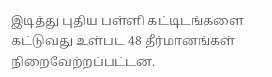இடித்து புதிய பள்ளி கட்டிடங்களை கட்டுவது உள்பட 48 தீர்மானங்கள் நிறைவேற்றப்பட்டன.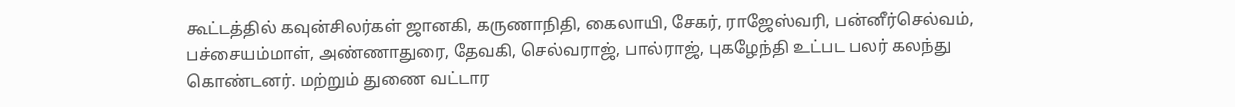கூட்டத்தில் கவுன்சிலர்கள் ஜானகி, கருணாநிதி, கைலாயி, சேகர், ராஜேஸ்வரி, பன்னீர்செல்வம், பச்சையம்மாள், அண்ணாதுரை, தேவகி, செல்வராஜ், பால்ராஜ், புகழேந்தி உட்பட பலர் கலந்து கொண்டனர். மற்றும் துணை வட்டார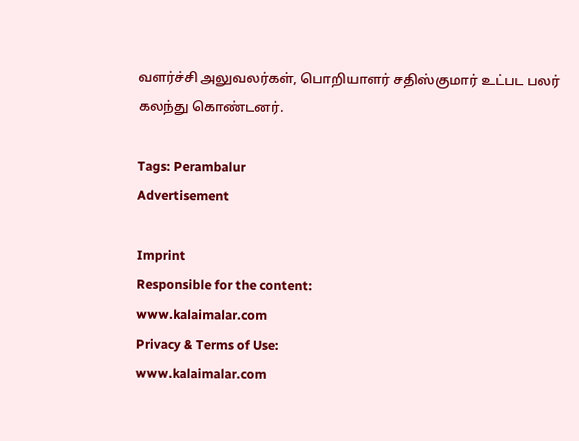வளர்ச்சி அலுவலர்கள், பொறியாளர் சதிஸ்குமார் உட்பட பலர் கலந்து கொண்டனர்.

Tags: Perambalur
Advertisement

Imprint
Responsible for the content:
www.kalaimalar.com
Privacy & Terms of Use:
www.kalaimalar.com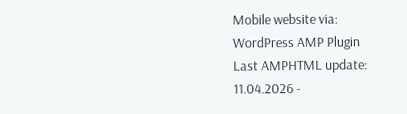Mobile website via:
WordPress AMP Plugin
Last AMPHTML update:
11.04.2026 -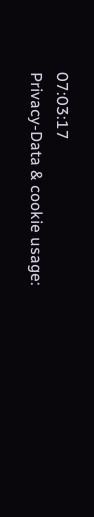07:03:17
Privacy-Data & cookie usage: